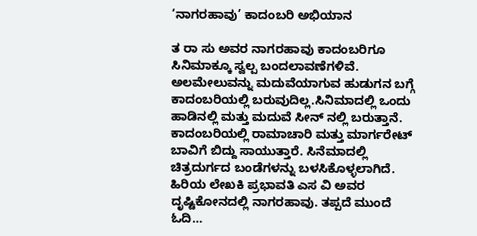‘ನಾಗರಹಾವು’ ಕಾದಂಬರಿ ಅಭಿಯಾನ

ತ ರಾ ಸು ಅವರ ನಾಗರಹಾವು ಕಾದಂಬರಿಗೂ ಸಿನಿಮಾಕ್ಕೂ ಸ್ವಲ್ಪ ಬಂದಲಾವಣೆಗಳಿವೆ. ಅಲಮೇಲುವನ್ನು ಮದುವೆಯಾಗುವ ಹುಡುಗನ ಬಗ್ಗೆ ಕಾದಂಬರಿಯಲ್ಲಿ ಬರುವುದಿಲ್ಲ.ಸಿನಿಮಾದಲ್ಲಿ ಒಂದು ಹಾಡಿನಲ್ಲಿ ಮತ್ತು ಮದುವೆ ಸೀನ್ ನಲ್ಲಿ ಬರುತ್ತಾನೆ. ಕಾದಂಬರಿಯಲ್ಲಿ ರಾಮಾಚಾರಿ ಮತ್ತು ಮಾರ್ಗರೇಟ್ ಬಾವಿಗೆ ಬಿದ್ದು ಸಾಯುತ್ತಾರೆ. ಸಿನೆಮಾದಲ್ಲಿ ಚಿತ್ರದುರ್ಗದ ಬಂಡೆಗಳನ್ನು ಬಳಸಿಕೊಳ್ಳಲಾಗಿದೆ. ಹಿರಿಯ ಲೇಖಕಿ ಪ್ರಭಾವತಿ ಎಸ ವಿ ಅವರ ದೃಷ್ಟಿಕೋನದಲ್ಲಿ ನಾಗರಹಾವು. ತಪ್ಪದೆ ಮುಂದೆ ಓದಿ…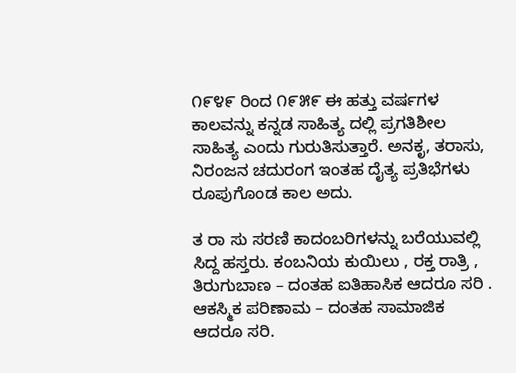೧೯೪೯ ರಿಂದ ೧೯೫೯ ಈ ಹತ್ತು ವರ್ಷಗಳ ಕಾಲವನ್ನು ಕನ್ನಡ ಸಾಹಿತ್ಯ ದಲ್ಲಿ ಪ್ರಗತಿಶೀಲ ಸಾಹಿತ್ಯ ಎಂದು ಗುರುತಿಸುತ್ತಾರೆ. ಅನಕೃ, ತರಾಸು, ನಿರಂಜನ ಚದುರಂಗ ಇಂತಹ ದೈತ್ಯ ಪ್ರತಿಭೆಗಳು ರೂಪುಗೊಂಡ ಕಾಲ ಅದು.

ತ ರಾ ಸು ಸರಣಿ ಕಾದಂಬರಿಗಳನ್ನು ಬರೆಯುವಲ್ಲಿ ಸಿದ್ದ ಹಸ್ತರು. ಕಂಬನಿಯ ಕುಯಿಲು , ರಕ್ತ ರಾತ್ರಿ , ತಿರುಗುಬಾಣ – ದಂತಹ ಐತಿಹಾಸಿಕ ಆದರೂ ಸರಿ . ಆಕಸ್ಮಿಕ ಪರಿಣಾಮ – ದಂತಹ ಸಾಮಾಜಿಕ ಆದರೂ ಸರಿ.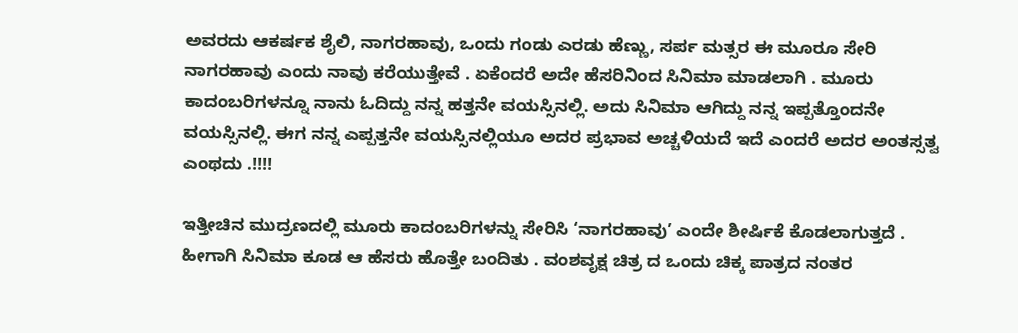ಅವರದು ಆಕರ್ಷಕ ಶೈಲಿ, ನಾಗರಹಾವು, ಒಂದು ಗಂಡು ಎರಡು ಹೆಣ್ಣು, ಸರ್ಪ ಮತ್ಸರ ಈ ಮೂರೂ ಸೇರಿ ನಾಗರಹಾವು ಎಂದು ನಾವು ಕರೆಯುತ್ತೇವೆ . ಏಕೆಂದರೆ ಅದೇ ಹೆಸರಿನಿಂದ ಸಿನಿಮಾ ಮಾಡಲಾಗಿ . ಮೂರು ಕಾದಂಬರಿಗಳನ್ನೂ ನಾನು ಓದಿದ್ದು ನನ್ನ ಹತ್ತನೇ ವಯಸ್ಸಿನಲ್ಲಿ. ಅದು ಸಿನಿಮಾ ಆಗಿದ್ದು ನನ್ನ ಇಪ್ಪತ್ತೊಂದನೇ ವಯಸ್ಸಿನಲ್ಲಿ. ಈಗ ನನ್ನ ಎಪ್ಪತ್ತನೇ ವಯಸ್ಸಿನಲ್ಲಿಯೂ ಅದರ ಪ್ರಭಾವ ಅಚ್ಚಳಿಯದೆ ಇದೆ ಎಂದರೆ ಅದರ ಅಂತಸ್ಸತ್ವ ಎಂಥದು .!!!!

ಇತ್ತೀಚಿನ ಮುದ್ರಣದಲ್ಲಿ ಮೂರು ಕಾದಂಬರಿಗಳನ್ನು ಸೇರಿಸಿ ‘ನಾಗರಹಾವು’ ಎಂದೇ ಶೀರ್ಷಿಕೆ ಕೊಡಲಾಗುತ್ತದೆ . ಹೀಗಾಗಿ ಸಿನಿಮಾ ಕೂಡ ಆ ಹೆಸರು ಹೊತ್ತೇ ಬಂದಿತು . ವಂಶವೃಕ್ಷ ಚಿತ್ರ ದ ಒಂದು ಚಿಕ್ಕ ಪಾತ್ರದ ನಂತರ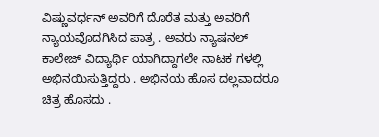ವಿಷ್ಣುವರ್ಧನ್ ಅವರಿಗೆ ದೊರೆತ ಮತ್ತು ಅವರಿಗೆ ನ್ಯಾಯವೊದಗಿಸಿದ ಪಾತ್ರ . ಅವರು ನ್ಯಾಷನಲ್ ಕಾಲೇಜ್ ವಿದ್ಯಾರ್ಥಿ ಯಾಗಿದ್ದಾಗಲೇ ನಾಟಕ ಗಳಲ್ಲಿ ಅಭಿನಯಿಸುತ್ತಿದ್ದರು . ಅಭಿನಯ ಹೊಸ ದಲ್ಲವಾದರೂ ಚಿತ್ರ ಹೊಸದು .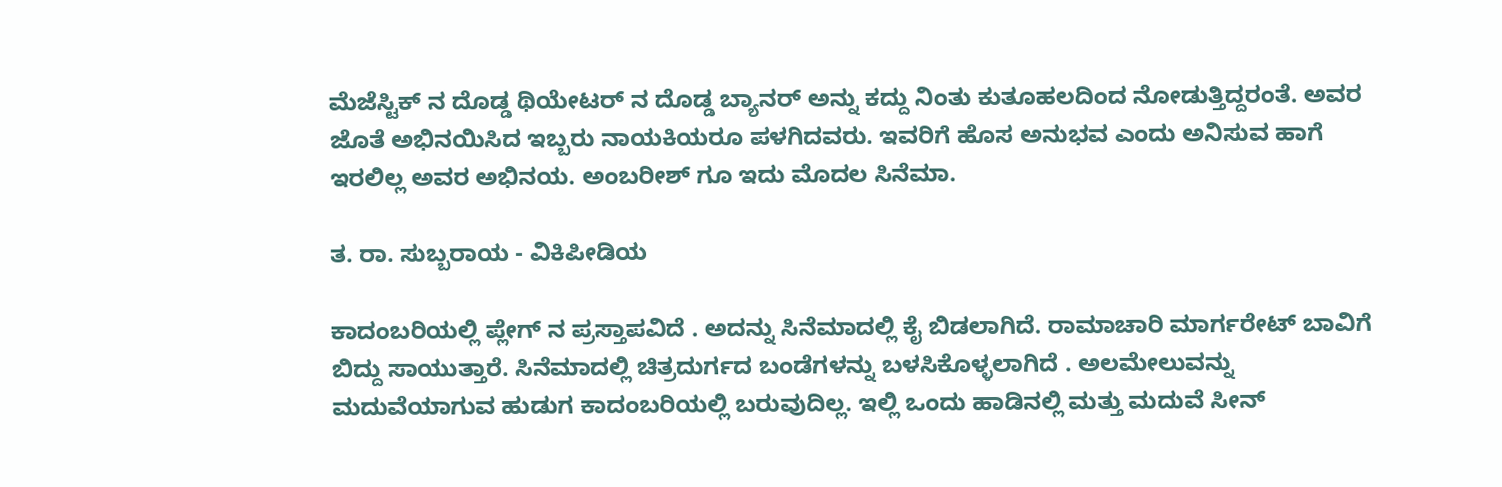ಮೆಜೆಸ್ಟಿಕ್ ನ ದೊಡ್ಡ ಥಿಯೇಟರ್ ನ ದೊಡ್ಡ ಬ್ಯಾನರ್ ಅನ್ನು ಕದ್ದು ನಿಂತು ಕುತೂಹಲದಿಂದ ನೋಡುತ್ತಿದ್ದರಂತೆ. ಅವರ ಜೊತೆ ಅಭಿನಯಿಸಿದ ಇಬ್ಬರು ನಾಯಕಿಯರೂ ಪಳಗಿದವರು. ಇವರಿಗೆ ಹೊಸ ಅನುಭವ ಎಂದು ಅನಿಸುವ ಹಾಗೆ ಇರಲಿಲ್ಲ ಅವರ ಅಭಿನಯ. ಅಂಬರೀಶ್ ಗೂ ಇದು ಮೊದಲ ಸಿನೆಮಾ.

ತ. ರಾ. ಸುಬ್ಬರಾಯ - ವಿಕಿಪೀಡಿಯ

ಕಾದಂಬರಿಯಲ್ಲಿ ಪ್ಲೇಗ್ ನ ಪ್ರಸ್ತಾಪವಿದೆ . ಅದನ್ನು ಸಿನೆಮಾದಲ್ಲಿ ಕೈ ಬಿಡಲಾಗಿದೆ. ರಾಮಾಚಾರಿ ಮಾರ್ಗರೇಟ್ ಬಾವಿಗೆ ಬಿದ್ದು ಸಾಯುತ್ತಾರೆ. ಸಿನೆಮಾದಲ್ಲಿ ಚಿತ್ರದುರ್ಗದ ಬಂಡೆಗಳನ್ನು ಬಳಸಿಕೊಳ್ಳಲಾಗಿದೆ . ಅಲಮೇಲುವನ್ನು ಮದುವೆಯಾಗುವ ಹುಡುಗ ಕಾದಂಬರಿಯಲ್ಲಿ ಬರುವುದಿಲ್ಲ. ಇಲ್ಲಿ ಒಂದು ಹಾಡಿನಲ್ಲಿ ಮತ್ತು ಮದುವೆ ಸೀನ್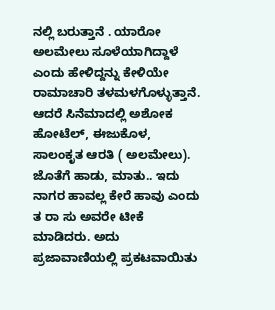ನಲ್ಲಿ ಬರುತ್ತಾನೆ . ಯಾರೋ ಅಲಮೇಲು ಸೂಳೆಯಾಗಿದ್ದಾಳೆ ಎಂದು ಹೇಳಿದ್ದನ್ನು ಕೇಳಿಯೇ ರಾಮಾಚಾರಿ ತಳಮಳಗೊಳ್ಳುತ್ತಾನೆ. ಆದರೆ ಸಿನೆಮಾದಲ್ಲಿ ಅಶೋಕ ಹೋಟೆಲ್, ಈಜುಕೊಳ, ಸಾಲಂಕೃತ ಆರತಿ ( ಅಲಮೇಲು). ಜೊತೆಗೆ ಹಾಡು, ಮಾತು.. ಇದು ನಾಗರ ಹಾವಲ್ಲ ಕೇರೆ ಹಾವು ಎಂದು ತ ರಾ ಸು ಅವರೇ ಟೀಕೆ ಮಾಡಿದರು. ಅದು ಪ್ರಜಾವಾಣಿಯಲ್ಲಿ ಪ್ರಕಟವಾಯಿತು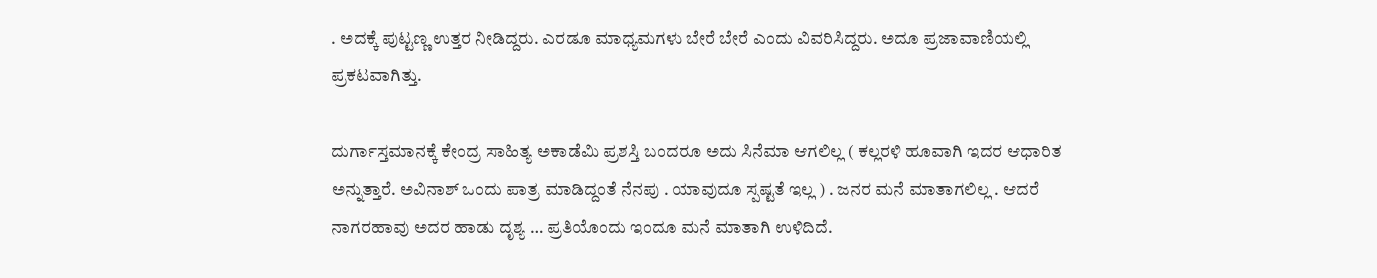. ಅದಕ್ಕೆ ಪುಟ್ಟಣ್ಣ ಉತ್ತರ ನೀಡಿದ್ದರು. ಎರಡೂ ಮಾಧ್ಯಮಗಳು ಬೇರೆ ಬೇರೆ ಎಂದು ವಿವರಿಸಿದ್ದರು. ಅದೂ ಪ್ರಜಾವಾಣಿಯಲ್ಲಿ ಪ್ರಕಟವಾಗಿತ್ತು.

ದುರ್ಗಾಸ್ತಮಾನಕ್ಕೆ ಕೇಂದ್ರ ಸಾಹಿತ್ಯ ಅಕಾಡೆಮಿ ಪ್ರಶಸ್ತಿ ಬಂದರೂ ಅದು ಸಿನೆಮಾ ಆಗಲಿಲ್ಲ ( ಕಲ್ಲರಳಿ ಹೂವಾಗಿ ಇದರ ಆಧಾರಿತ ಅನ್ನುತ್ತಾರೆ. ಅವಿನಾಶ್ ಒಂದು ಪಾತ್ರ ಮಾಡಿದ್ದಂತೆ ನೆನಪು . ಯಾವುದೂ ಸ್ಪಷ್ಟತೆ ಇಲ್ಲ ) . ಜನರ ಮನೆ ಮಾತಾಗಲಿಲ್ಲ . ಆದರೆ ನಾಗರಹಾವು ಅದರ ಹಾಡು ದೃಶ್ಯ … ಪ್ರತಿಯೊಂದು ಇಂದೂ ಮನೆ ಮಾತಾಗಿ ಉಳಿದಿದೆ.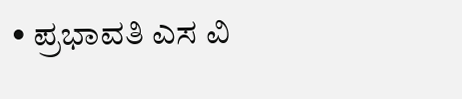• ಪ್ರಭಾವತಿ ಎಸ ವಿ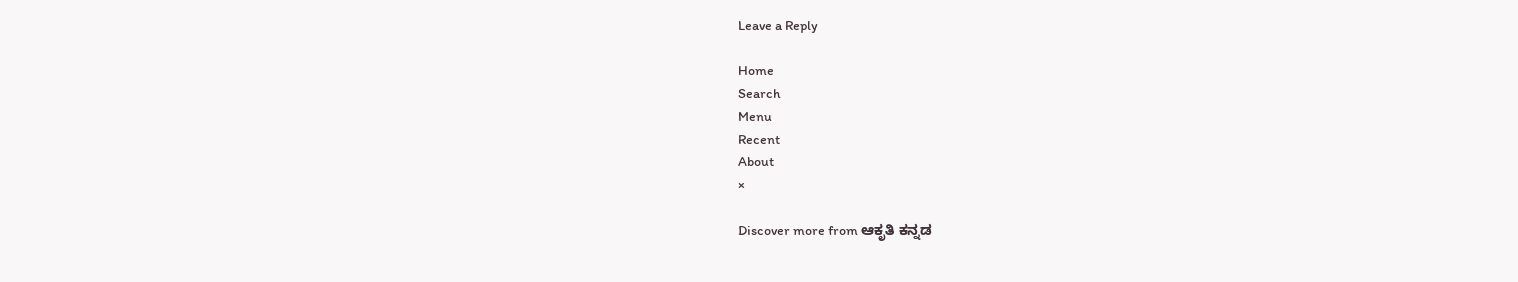Leave a Reply

Home
Search
Menu
Recent
About
×

Discover more from ಆಕೃತಿ ಕನ್ನಡ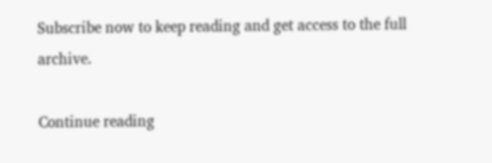Subscribe now to keep reading and get access to the full archive.

Continue reading